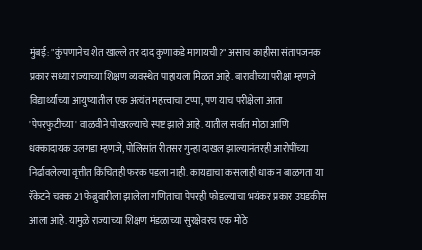मुंबई: "कुंपणानेच शेत खाल्ले तर दाद कुणाकडे मागायची?" असाच काहीसा संतापजनक प्रकार सध्या राज्याच्या शिक्षण व्यवस्थेत पाहायला मिळत आहे. बारावीच्या परीक्षा म्हणजे विद्यार्थ्यांच्या आयुष्यातील एक अत्यंत महत्त्वाचा टप्पा, पण याच परीक्षेला आता 'पेपरफुटीच्या' वाळवीने पोखरल्याचे स्पष्ट झाले आहे. यातील सर्वात मोठा आणि धक्कादायक उलगडा म्हणजे, पोलिसांत रीतसर गुन्हा दाखल झाल्यानंतरही आरोपींच्या निर्ढावलेल्या वृत्तीत किंचितही फरक पडला नाही. कायद्याचा कसलाही धाक न बाळगता या रॅकेटने चक्क 21 फेब्रुवारीला झालेला गणिताचा पेपरही फोडल्याचा भयंकर प्रकार उघडकीस आला आहे. यामुळे राज्याच्या शिक्षण मंडळाच्या सुरक्षेवरच एक मोठे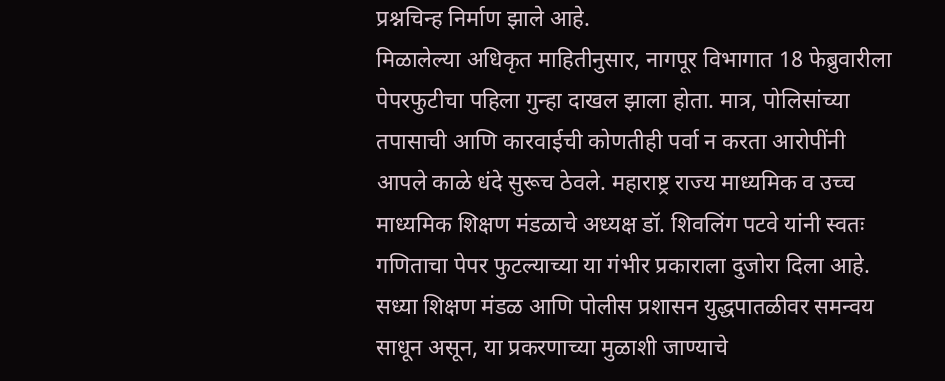प्रश्नचिन्ह निर्माण झाले आहे.
मिळालेल्या अधिकृत माहितीनुसार, नागपूर विभागात 18 फेब्रुवारीला पेपरफुटीचा पहिला गुन्हा दाखल झाला होता. मात्र, पोलिसांच्या तपासाची आणि कारवाईची कोणतीही पर्वा न करता आरोपींनी आपले काळे धंदे सुरूच ठेवले. महाराष्ट्र राज्य माध्यमिक व उच्च माध्यमिक शिक्षण मंडळाचे अध्यक्ष डॉ. शिवलिंग पटवे यांनी स्वतः गणिताचा पेपर फुटल्याच्या या गंभीर प्रकाराला दुजोरा दिला आहे. सध्या शिक्षण मंडळ आणि पोलीस प्रशासन युद्धपातळीवर समन्वय साधून असून, या प्रकरणाच्या मुळाशी जाण्याचे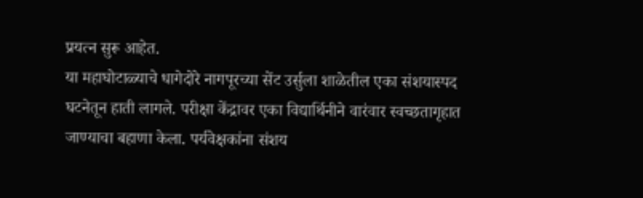प्रयत्न सुरू आहेत.
या महाघोटाळ्याचे धागेदोरे नागपूरच्या सेंट उर्सुला शाळेतील एका संशयास्पद घटनेतून हाती लागले. परीक्षा केंद्रावर एका विद्यार्थिनीने वारंवार स्वच्छतागृहात जाण्याचा बहाणा केला. पर्यवेक्षकांना संशय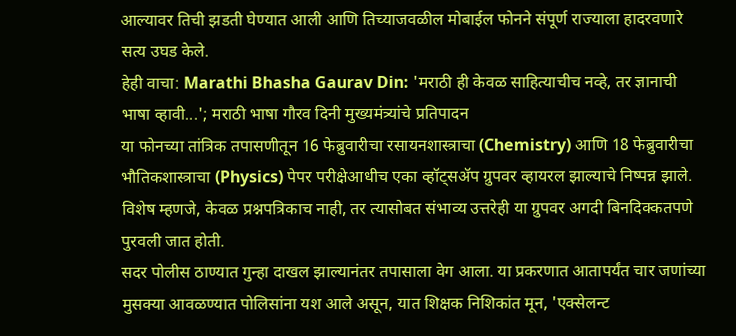आल्यावर तिची झडती घेण्यात आली आणि तिच्याजवळील मोबाईल फोनने संपूर्ण राज्याला हादरवणारे सत्य उघड केले.
हेही वाचा: Marathi Bhasha Gaurav Din: 'मराठी ही केवळ साहित्याचीच नव्हे, तर ज्ञानाची भाषा व्हावी...'; मराठी भाषा गौरव दिनी मुख्यमंत्र्यांचे प्रतिपादन
या फोनच्या तांत्रिक तपासणीतून 16 फेब्रुवारीचा रसायनशास्त्राचा (Chemistry) आणि 18 फेब्रुवारीचा भौतिकशास्त्राचा (Physics) पेपर परीक्षेआधीच एका व्हॉट्सॲप ग्रुपवर व्हायरल झाल्याचे निष्पन्न झाले. विशेष म्हणजे, केवळ प्रश्नपत्रिकाच नाही, तर त्यासोबत संभाव्य उत्तरेही या ग्रुपवर अगदी बिनदिक्कतपणे पुरवली जात होती.
सदर पोलीस ठाण्यात गुन्हा दाखल झाल्यानंतर तपासाला वेग आला. या प्रकरणात आतापर्यंत चार जणांच्या मुसक्या आवळण्यात पोलिसांना यश आले असून, यात शिक्षक निशिकांत मून, 'एक्सेलन्ट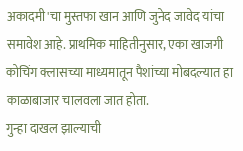अकादमी'चा मुस्तफा खान आणि जुनेद जावेद यांचा समावेश आहे. प्राथमिक माहितीनुसार, एका खाजगी कोचिंग क्लासच्या माध्यमातून पैशांच्या मोबदल्यात हा काळाबाजार चालवला जात होता.
गुन्हा दाखल झाल्याची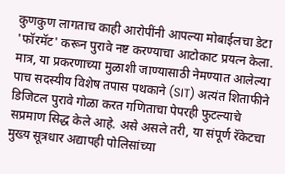कुणकुण लागताच काही आरोपींनी आपल्या मोबाईलचा डेटा 'फॉरमॅट' करून पुरावे नष्ट करण्याचा आटोकाट प्रयत्न केला. मात्र, या प्रकरणाच्या मुळाशी जाण्यासाठी नेमण्यात आलेल्या पाच सदस्यीय विशेष तपास पथकाने (SIT) अत्यंत शिताफीने डिजिटल पुरावे गोळा करत गणिताचा पेपरही फुटल्याचे सप्रमाण सिद्ध केले आहे. असे असले तरी, या संपूर्ण रॅकेटचा मुख्य सूत्रधार अद्यापही पोलिसांच्या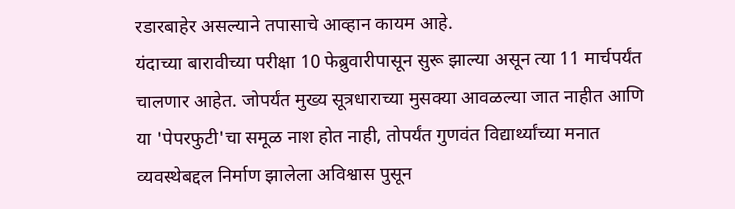रडारबाहेर असल्याने तपासाचे आव्हान कायम आहे.
यंदाच्या बारावीच्या परीक्षा 10 फेब्रुवारीपासून सुरू झाल्या असून त्या 11 मार्चपर्यंत चालणार आहेत. जोपर्यंत मुख्य सूत्रधाराच्या मुसक्या आवळल्या जात नाहीत आणि या 'पेपरफुटी'चा समूळ नाश होत नाही, तोपर्यंत गुणवंत विद्यार्थ्यांच्या मनात व्यवस्थेबद्दल निर्माण झालेला अविश्वास पुसून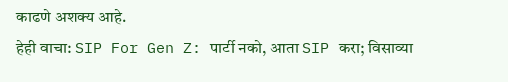काढणे अशक्य आहे.
हेही वाचा: SIP For Gen Z: पार्टी नको, आता SIP करा; विसाव्या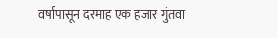वर्षापासून दरमाह एक हजार गुंतवा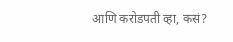आणि करोडपती व्हा, कसं?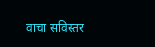वाचा सविस्तर